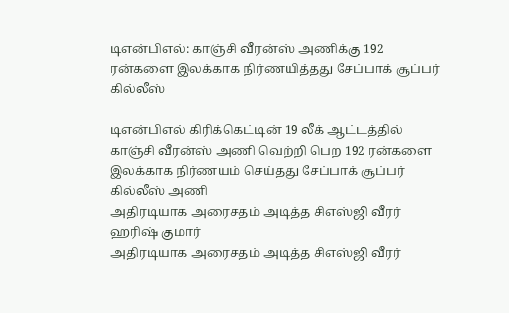டிஎன்பிஎல்: காஞ்சி வீரன்ஸ் அணிக்கு 192 ரன்களை இலக்காக நிர்ணயித்தது சேப்பாக் சூப்பர் கில்லீஸ்

டிஎன்பிஎல் கிரிக்கெட்டின் 19 லீக் ஆட்டத்தில் காஞ்சி வீரன்ஸ் அணி வெற்றி பெற 192 ரன்களை இலக்காக நிர்ணயம் செய்தது சேப்பாக் சூப்பர் கில்லீஸ் அணி
அதிரடியாக அரைசதம் அடித்த சிஎஸ்ஜி வீரர் ஹரிஷ் குமார்
அதிரடியாக அரைசதம் அடித்த சிஎஸ்ஜி வீரர்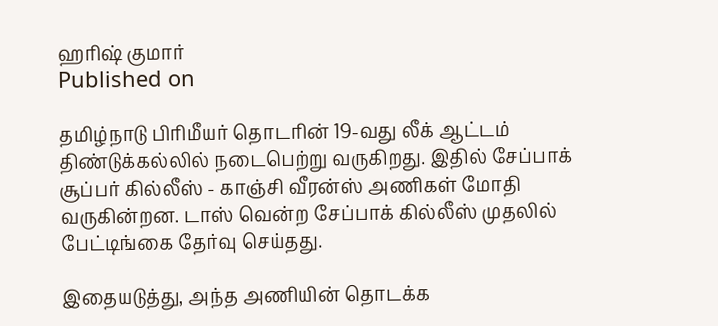ஹரிஷ் குமார்
Published on

தமிழ்நாடு பிரிமீயர் தொடரின் 19-வது லீக் ஆட்டம் திண்டுக்கல்லில் நடைபெற்று வருகிறது. இதில் சேப்பாக் சூப்பர் கில்லீஸ் - காஞ்சி வீரன்ஸ் அணிகள் மோதி வருகின்றன. டாஸ் வென்ற சேப்பாக் கில்லீஸ் முதலில் பேட்டிங்கை தேர்வு செய்தது.

இதையடுத்து, அந்த அணியின் தொடக்க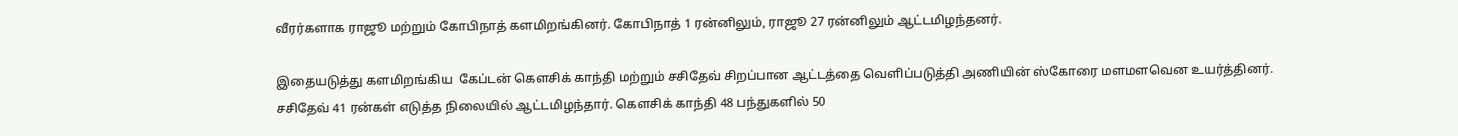வீரர்களாக ராஜூ மற்றும் கோபிநாத் களமிறங்கினர். கோபிநாத் 1 ரன்னிலும், ராஜூ 27 ரன்னிலும் ஆட்டமிழந்தனர்.

இதையடுத்து களமிறங்கிய  கேப்டன் கௌசிக் காந்தி மற்றும் சசிதேவ் சிறப்பான ஆட்டத்தை வெளிப்படுத்தி அணியின் ஸ்கோரை மளமளவென உயர்த்தினர். சசிதேவ் 41 ரன்கள் எடுத்த நிலையில் ஆட்டமிழந்தார். கௌசிக் காந்தி 48 பந்துகளில் 50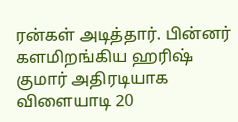ரன்கள் அடித்தார். பின்னர் களமிறங்கிய ஹரிஷ் குமார் அதிரடியாக விளையாடி 20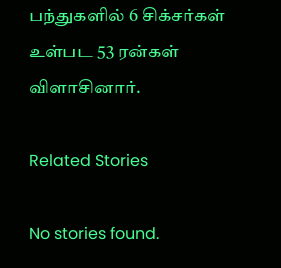பந்துகளில் 6 சிக்சர்கள் உள்பட 53 ரன்கள் விளாசினார்.

Related Stories

No stories found.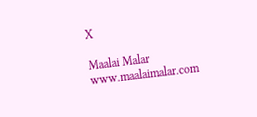X

Maalai Malar
www.maalaimalar.com